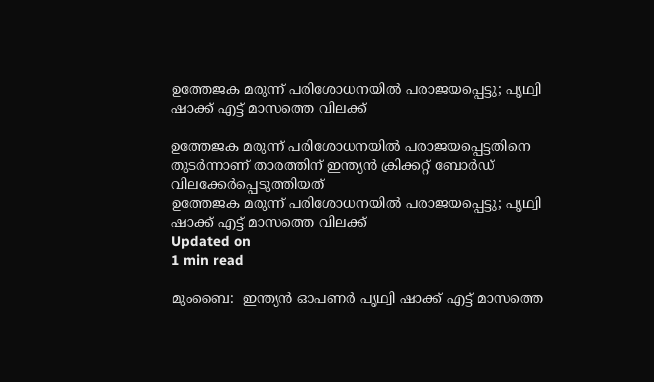ഉത്തേജക മരുന്ന് പരിശോധനയില്‍ പരാജയപ്പെട്ടു; പൃഥ്വി ഷാക്ക് എട്ട് മാസത്തെ വിലക്ക്

ഉത്തേജക മരുന്ന് പരിശോധനയില്‍ പരാജയപ്പെട്ടതിനെ തുടര്‍ന്നാണ് താരത്തിന് ഇന്ത്യന്‍ ക്രിക്കറ്റ് ബോര്‍ഡ് വിലക്കേര്‍പ്പെടുത്തിയത്
ഉത്തേജക മരുന്ന് പരിശോധനയില്‍ പരാജയപ്പെട്ടു; പൃഥ്വി ഷാക്ക് എട്ട് മാസത്തെ വിലക്ക്
Updated on
1 min read

മുംബൈ:  ഇന്ത്യന്‍ ഓപണര്‍ പൃഥ്വി ഷാക്ക് എട്ട് മാസത്തെ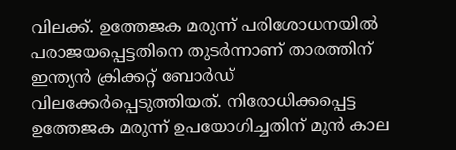വിലക്ക്. ഉത്തേജക മരുന്ന് പരിശോധനയില്‍ പരാജയപ്പെട്ടതിനെ തുടര്‍ന്നാണ് താരത്തിന് ഇന്ത്യന്‍ ക്രിക്കറ്റ് ബോര്‍ഡ് വിലക്കേര്‍പ്പെടുത്തിയത്. നിരോധിക്കപ്പെട്ട ഉത്തേജക മരുന്ന് ഉപയോഗിച്ചതിന് മുന്‍ കാല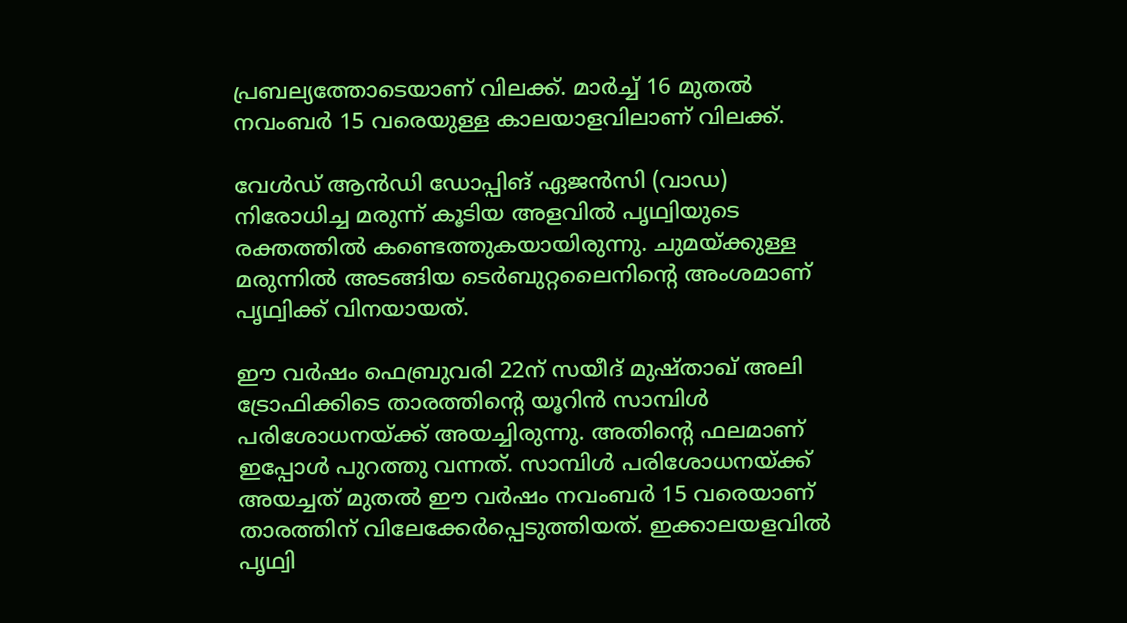പ്രബല്യത്തോടെയാണ് വിലക്ക്. മാര്‍ച്ച് 16 മുതല്‍ നവംബര്‍ 15 വരെയുള്ള കാലയാളവിലാണ് വിലക്ക്.

വേള്‍ഡ് ആന്‍ഡി ഡോപ്പിങ് ഏജന്‍സി (വാഡ) നിരോധിച്ച മരുന്ന് കൂടിയ അളവില്‍ പൃഥ്വിയുടെ രക്തത്തില്‍ കണ്ടെത്തുകയായിരുന്നു. ചുമയ്ക്കുള്ള മരുന്നില്‍ അടങ്ങിയ ടെര്‍ബുറ്റലൈനിന്റെ അംശമാണ് പൃഥ്വിക്ക് വിനയായത്.

ഈ വര്‍ഷം ഫെബ്രുവരി 22ന് സയീദ് മുഷ്താഖ് അലി ട്രോഫിക്കിടെ താരത്തിന്റെ യൂറിന്‍ സാമ്പിള്‍ പരിശോധനയ്ക്ക് അയച്ചിരുന്നു. അതിന്റെ ഫലമാണ് ഇപ്പോള്‍ പുറത്തു വന്നത്. സാമ്പിള്‍ പരിശോധനയ്ക്ക് അയച്ചത് മുതല്‍ ഈ വര്‍ഷം നവംബര്‍ 15 വരെയാണ് താരത്തിന് വിലേക്കേര്‍പ്പെടുത്തിയത്. ഇക്കാലയളവില്‍ പൃഥ്വി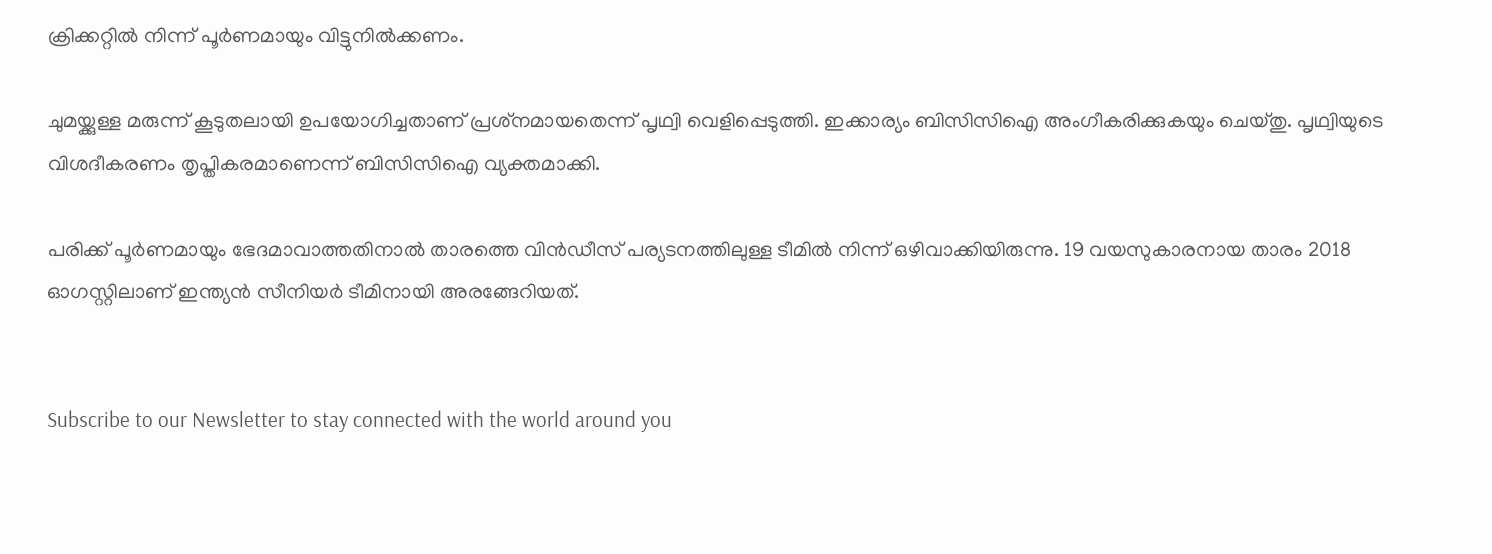ക്രിക്കറ്റില്‍ നിന്ന് പൂര്‍ണമായും വിട്ടുനില്‍ക്കണം.

ചുമയ്ക്കുള്ള മരുന്ന് കൂടുതലായി ഉപയോഗിച്ചതാണ് പ്രശ്‌നമായതെന്ന് പൃഥ്വി വെളിപ്പെടുത്തി. ഇക്കാര്യം ബിസിസിഐ അംഗീകരിക്കുകയും ചെയ്തു. പൃഥ്വിയുടെ വിശദീകരണം തൃപ്തികരമാണെന്ന് ബിസിസിഐ വ്യക്തമാക്കി.

പരിക്ക് പൂര്‍ണമായും ഭേദമാവാത്തതിനാല്‍ താരത്തെ വിന്‍ഡീസ് പര്യടനത്തിലുള്ള ടീമില്‍ നിന്ന് ഒഴിവാക്കിയിരുന്നു. 19 വയസുകാരനായ താരം 2018 ഓഗസ്റ്റിലാണ് ഇന്ത്യന്‍ സീനിയര്‍ ടീമിനായി അരങ്ങേറിയത്.


Subscribe to our Newsletter to stay connected with the world around you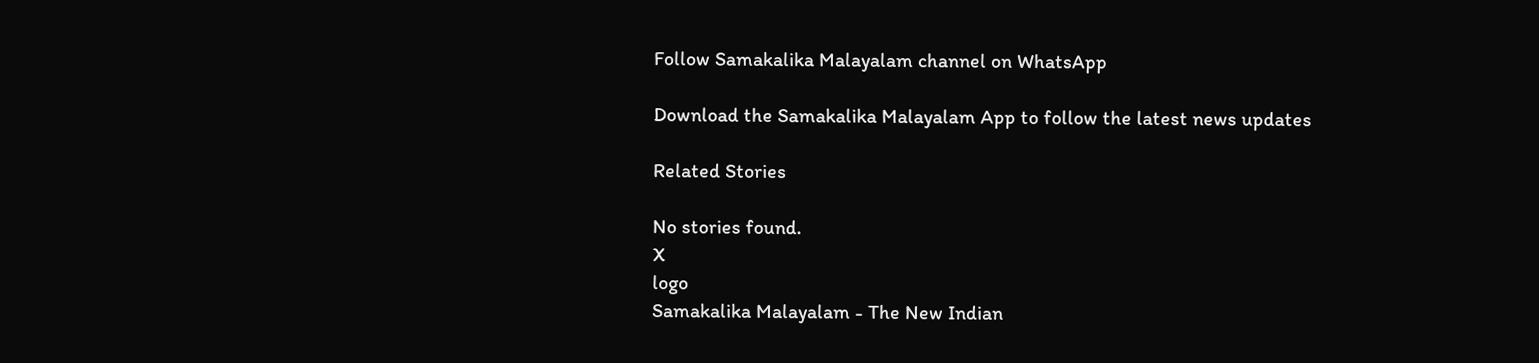Follow Samakalika Malayalam channel on WhatsApp

Download the Samakalika Malayalam App to follow the latest news updates

Related Stories

No stories found.
X
logo
Samakalika Malayalam - The New Indian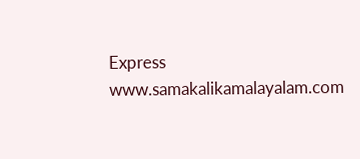Express
www.samakalikamalayalam.com